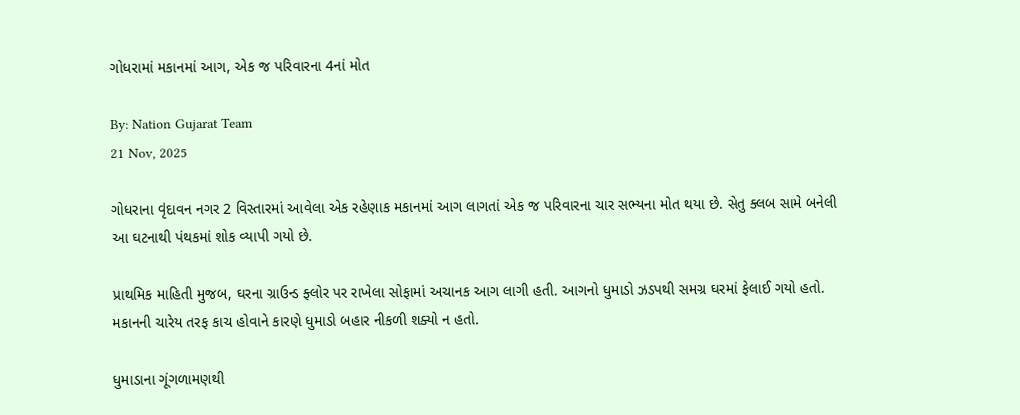ગોધરામાં મકાનમાં આગ, એક જ પરિવારના 4નાં મોત

By: Nation Gujarat Team
21 Nov, 2025

ગોધરાના વૃંદાવન નગર 2 વિસ્તારમાં આવેલા એક રહેણાક મકાનમાં આગ લાગતાં એક જ પરિવારના ચાર સભ્યના મોત થયા છે. સેતુ ક્લબ સામે બનેલી આ ઘટનાથી પંથકમાં શોક વ્યાપી ગયો છે.

પ્રાથમિક માહિતી મુજબ, ઘરના ગ્રાઉન્ડ ફ્લોર પર રાખેલા સોફામાં અચાનક આગ લાગી હતી. આગનો ધુમાડો ઝડપથી સમગ્ર ઘરમાં ફેલાઈ ગયો હતો. મકાનની ચારેય તરફ કાચ હોવાને કારણે ધુમાડો બહાર નીકળી શક્યો ન હતો.

ધુમાડાના ગૂંગળામણથી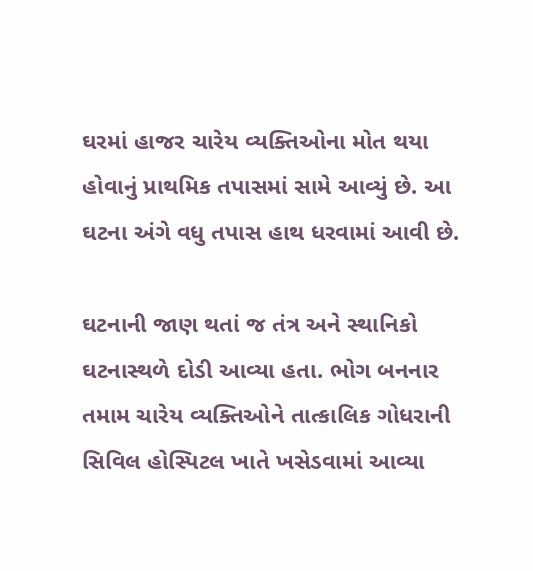ઘરમાં હાજર ચારેય વ્યક્તિઓના મોત થયા હોવાનું પ્રાથમિક તપાસમાં સામે આવ્યું છે. આ ઘટના અંગે વધુ તપાસ હાથ ધરવામાં આવી છે.

ઘટનાની જાણ થતાં જ તંત્ર અને સ્થાનિકો ઘટનાસ્થળે દોડી આવ્યા હતા. ભોગ બનનાર તમામ ચારેય વ્યક્તિઓને તાત્કાલિક ગોધરાની સિવિલ હોસ્પિટલ ખાતે ખસેડવામાં આવ્યા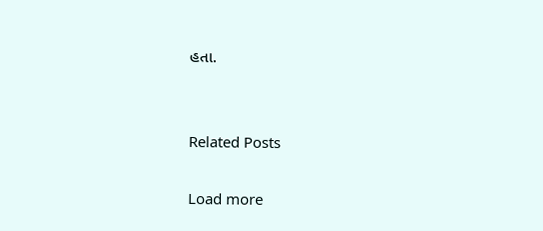હતા.


Related Posts

Load more